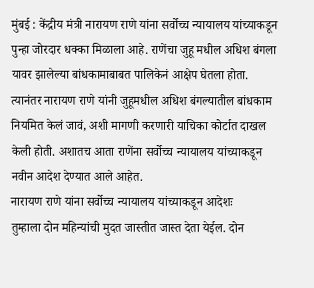मुंबई : केंद्रीय मंत्री नारायण राणे यांना सर्वोच्च न्यायालय यांच्याकडून पुन्हा जोरदार धक्का मिळाला आहे. राणेंचा जुहू मधील अधिश बंगला यावर झालेल्या बांधकामाबाबत पालिकेनं आक्षेप घेतला होता. त्यानंतर नारायण राणे यांनी जुहूमधील अधिश बंगल्यातील बांधकाम नियमित केलं जावं, अशी मागणी करणारी याचिका कोर्टात दाखल केली होती. अशातच आता राणेंना सर्वोच्च न्यायालय यांच्याकडून नवीन आदेश देण्यात आले आहेत.
नारायण राणे यांना सर्वोच्च न्यायालय यांच्याकडून आदेशः
तुम्हाला दोन महिन्यांची मुदत जास्तीत जास्त देता येईल. दोन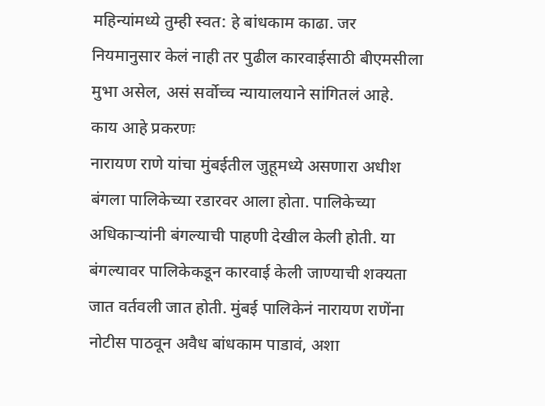महिन्यांमध्ये तुम्ही स्वत: हे बांधकाम काढा. जर नियमानुसार केलं नाही तर पुढील कारवाईसाठी बीएमसीला मुभा असेल, असं सर्वोच्च न्यायालयाने सांगितलं आहे.
काय आहे प्रकरणः
नारायण राणे यांचा मुंबईतील जुहूमध्ये असणारा अधीश बंगला पालिकेच्या रडारवर आला होता. पालिकेच्या अधिकाऱ्यांनी बंगल्याची पाहणी देखील केली होती. या बंगल्यावर पालिकेकडून कारवाई केली जाण्याची शक्यता जात वर्तवली जात होती. मुंबई पालिकेनं नारायण राणेंना नोटीस पाठवून अवैध बांधकाम पाडावं, अशा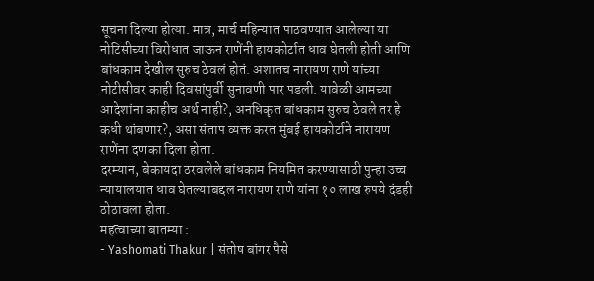सूचना दिल्या होत्या. मात्र, मार्च महिन्यात पाठवण्यात आलेल्या या नोटिसीच्या विरोधात जाऊन राणेंनी हायकोर्टात धाव घेतली होती आणि बांधकाम देखील सुरुच ठेवलं होतं. अशातच नारायण राणे यांच्या नोटीसीवर काही दिवसांपुर्वी सुनावणी पार पडली. यावेळी आमच्या आदेशांना काहीच अर्थ नाही?, अनधिकृत बांधकाम सुरुच ठेवले तर हे कधी थांबणार?, असा संताप व्यक्त करत मुंबई हायकोर्टाने नारायण राणेंना दणका दिला होता.
दरम्यान, बेकायदा ठरवलेले बांधकाम नियमित करण्यासाठी पुन्हा उच्च न्यायालयात धाव घेतल्याबद्दल नारायण राणे यांना १० लाख रुपये दंडही ठोठावला होता.
महत्वाच्या बातम्या :
- Yashomati Thakur | संतोष बांगर पैसे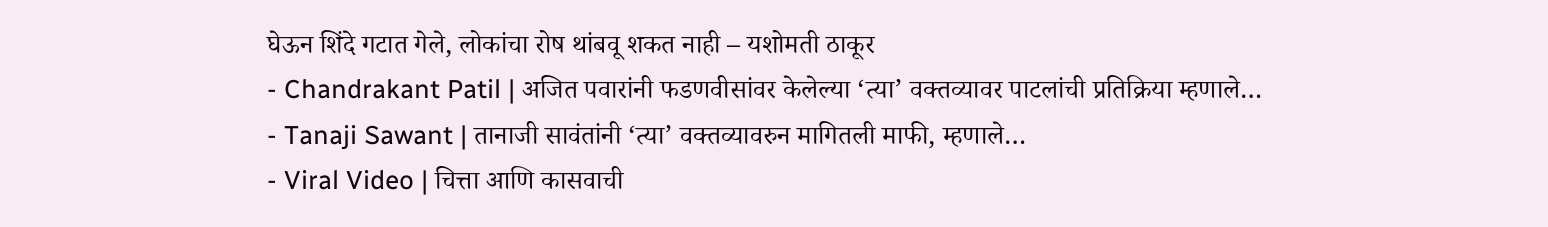घेऊन शिंदे गटात गेले, लोकांचा रोष थांबवू शकत नाही – यशोमती ठाकूर
- Chandrakant Patil | अजित पवारांनी फडणवीसांवर केलेल्या ‘त्या’ वक्तव्यावर पाटलांची प्रतिक्रिया म्हणाले…
- Tanaji Sawant | तानाजी सावंतांनी ‘त्या’ वक्तव्यावरुन मागितली माफी, म्हणाले…
- Viral Video | चित्ता आणि कासवाची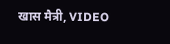खास मैत्री, VIDEO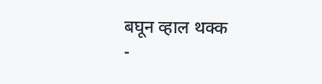बघून व्हाल थक्क
-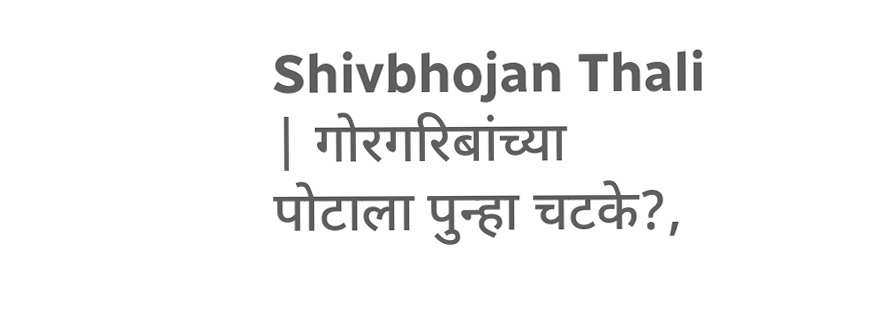Shivbhojan Thali | गोरगरिबांच्या पोटाला पुन्हा चटके?,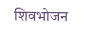शिवभोजन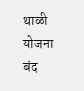थाळी योजना बंद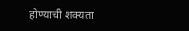होण्याची शक्यता